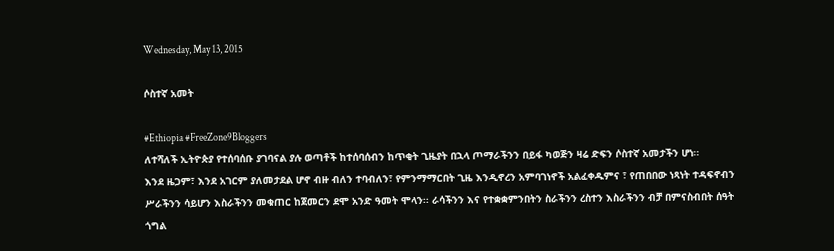Wednesday, May 13, 2015

ሶስተኛ አመት

#Ethiopia #FreeZone9Bloggers
ለተሻለች ኢትዮጵያ የተሰባሰቡ ያገባናል ያሉ ወጣቶች ከተሰባሰብን ከጥቂት ጊዜያት በኋላ ጦማራችንን በይፋ ካወጅን ዛሬ ድፍን ሶስተኛ አመታችን ሆነ፡፡
እንደ ዜጋም፣ እንደ አገርም ያለመታደል ሆኖ ብዙ ብለን ተባብለን፣ የምንማማርበት ጊዜ እንዲኖረን አምባገነኖች አልፈቀዱምና ፣ የጠበበው ነጻነት ተዳፍኖብን ሥራችንን ሳይሆን እስራችንን መቁጠር ከጀመርን ደሞ አንድ ዓመት ሞላን፡፡ ራሳችንን እና የተቋቋምንበትን ስራችንን ረስተን እስራችንን ብቻ በምናስብበት ሰዓት ጎግል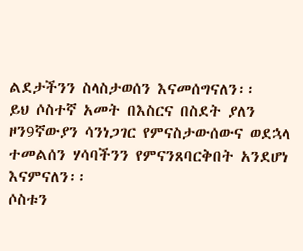ልደታችንን ስላስታወሰን እናመሰግናለን፡፡
ይህ ሶስተኛ አመት በእስርና በስደት ያለን ዞን9ኛውያን ሳንነጋገር የምናስታውሰውና ወደኋላ ተመልሰን ሃሳባችንን የምናንጸባርቅበት አንደሆነ እናምናለን፡፡
ሶስቱን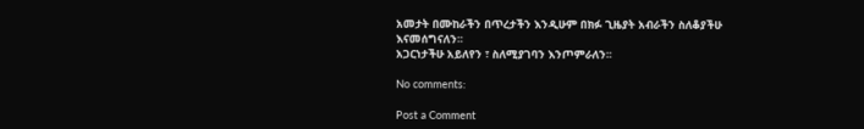አመታት በሙከራችን በጥረታችን እንዲሁም በክፉ ጊዜያት አብራችን ስለቆያችሁ እናመሰግናለን፡፡
አጋርነታችሁ አይለየን ፣ ስለሚያገባን እንጦምራለን፡፡

No comments:

Post a Comment